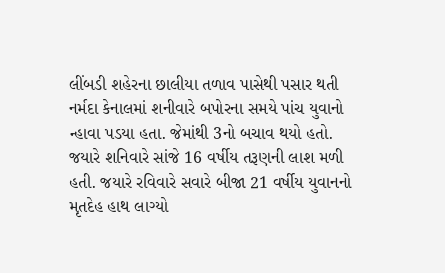લીંબડી શહેરના છાલીયા તળાવ પાસેથી પસાર થતી નર્મદા કેનાલમાં શનીવારે બપોરના સમયે પાંચ યુવાનો ન્હાવા પડયા હતા. જેમાંથી 3નો બચાવ થયો હતો. જયારે શનિવારે સાંજે 16 વર્ષીય તરૂણની લાશ મળી હતી. જયારે રવિવારે સવારે બીજા 21 વર્ષીય યુવાનનો મૃતદેહ હાથ લાગ્યો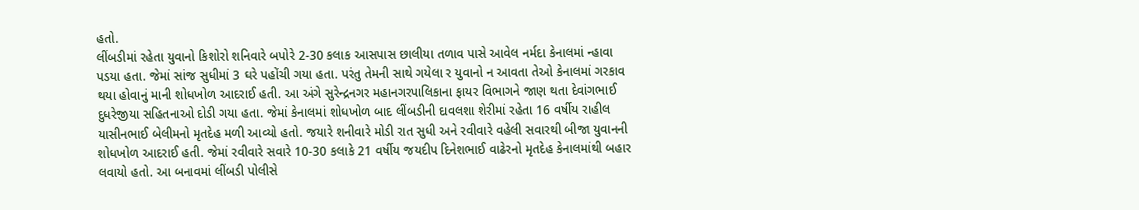હતો.
લીંબડીમાં રહેતા યુવાનો કિશોરો શનિવારે બપોરે 2-30 કલાક આસપાસ છાલીયા તળાવ પાસે આવેલ નર્મદા કેનાલમાં ન્હાવા પડયા હતા. જેમાં સાંજ સુધીમાં 3 ઘરે પહોંચી ગયા હતા. પરંતુ તેમની સાથે ગયેલા ર યુવાનો ન આવતા તેઓ કેનાલમાં ગરકાવ થયા હોવાનું માની શોધખોળ આદરાઈ હતી. આ અંગે સુરેન્દ્રનગર મહાનગરપાલિકાના ફાયર વિભાગને જાણ થતા દેવાંગભાઈ દુધરેજીયા સહિતનાઓ દોડી ગયા હતા. જેમાં કેનાલમાં શોધખોળ બાદ લીંબડીની દાવલશા શેરીમાં રહેતા 16 વર્ષીય રાહીલ યાસીનભાઈ બેલીમનો મૃતદેહ મળી આવ્યો હતો. જયારે શનીવારે મોડી રાત સુધી અને રવીવારે વહેલી સવારથી બીજા યુવાનની શોધખોળ આદરાઈ હતી. જેમાં રવીવારે સવારે 10-30 કલાકે 21 વર્ષીય જયદીપ દિનેશભાઈ વાઢેરનો મૃતદેહ કેનાલમાંથી બહાર લવાયો હતો. આ બનાવમાં લીંબડી પોલીસે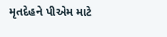મૃતદેહને પીએમ માટે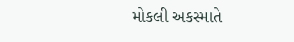મોકલી અકસ્માતે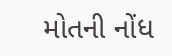મોતની નોંધ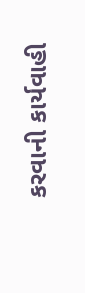કરવાની કાર્યવાહી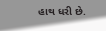હાથ ધરી છે.